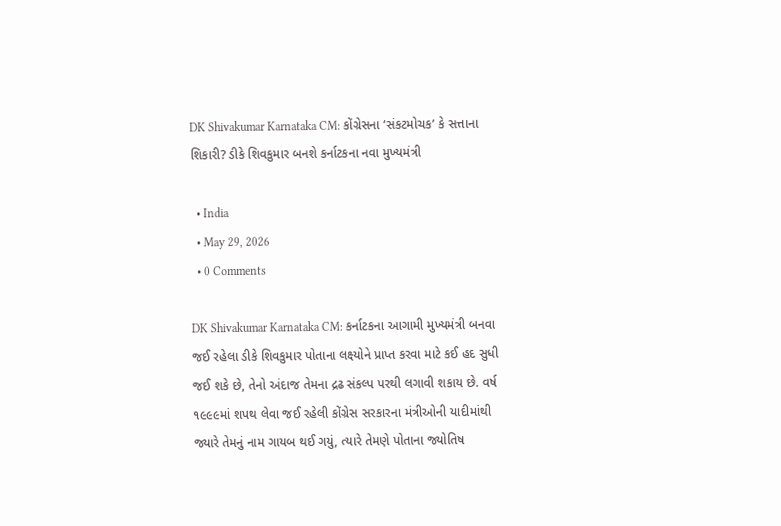DK Shivakumar Karnataka CM: કોંગ્રેસના ‘સંકટમોચક’ કે સત્તાના શિકારી? ડીકે શિવકુમાર બનશે કર્નાટકના નવા મુખ્યમંત્રી

  • India
  • May 29, 2026
  • 0 Comments

DK Shivakumar Karnataka CM: કર્નાટકના આગામી મુખ્યમંત્રી બનવા જઈ રહેલા ડીકે શિવકુમાર પોતાના લક્ષ્યોને પ્રાપ્ત કરવા માટે કઈ હદ સુધી જઈ શકે છે, તેનો અંદાજ તેમના દ્રઢ સંકલ્પ પરથી લગાવી શકાય છે. વર્ષ ૧૯૯૯માં શપથ લેવા જઈ રહેલી કોંગ્રેસ સરકારના મંત્રીઓની યાદીમાંથી જ્યારે તેમનું નામ ગાયબ થઈ ગયું, ત્યારે તેમણે પોતાના જ્યોતિષ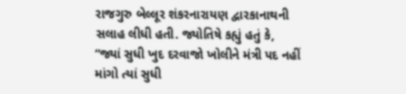રાજગુરુ બેલ્લૂર શંકરનારાયણ દ્વારકાનાથની સલાહ લીધી હતી. જ્યોતિષે કહ્યું હતું કે, “જ્યાં સુધી ખુદ દરવાજો ખોલીને મંત્રી પદ નહીં માંગો ત્યાં સુધી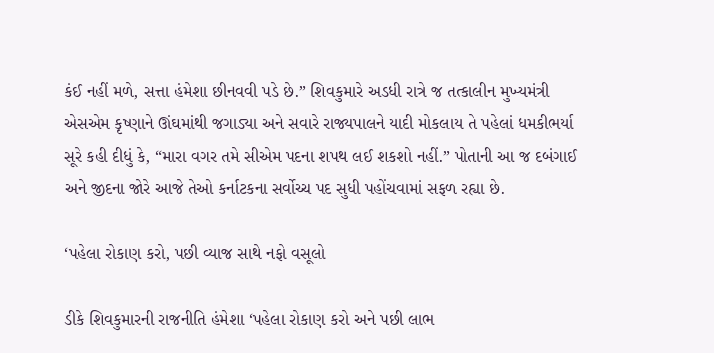કંઈ નહીં મળે, સત્તા હંમેશા છીનવવી પડે છે.” શિવકુમારે અડધી રાત્રે જ તત્કાલીન મુખ્યમંત્રી એસએમ કૃષ્ણાને ઊંઘમાંથી જગાડ્યા અને સવારે રાજ્યપાલને યાદી મોકલાય તે પહેલાં ધમકીભર્યા સૂરે કહી દીધું કે, “મારા વગર તમે સીએમ પદના શપથ લઈ શકશો નહીં.” પોતાની આ જ દબંગાઈ અને જીદના જોરે આજે તેઓ કર્નાટકના સર્વોચ્ચ પદ સુધી પહોંચવામાં સફળ રહ્યા છે.

‘પહેલા રોકાણ કરો, પછી વ્યાજ સાથે નફો વસૂલો

ડીકે શિવકુમારની રાજનીતિ હંમેશા ‘પહેલા રોકાણ કરો અને પછી લાભ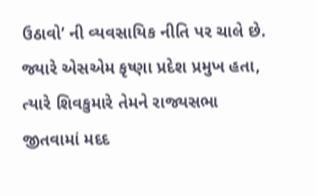ઉઠાવો’ ની વ્યવસાયિક નીતિ પર ચાલે છે. જ્યારે એસએમ કૃષ્ણા પ્રદેશ પ્રમુખ હતા, ત્યારે શિવકુમારે તેમને રાજ્યસભા જીતવામાં મદદ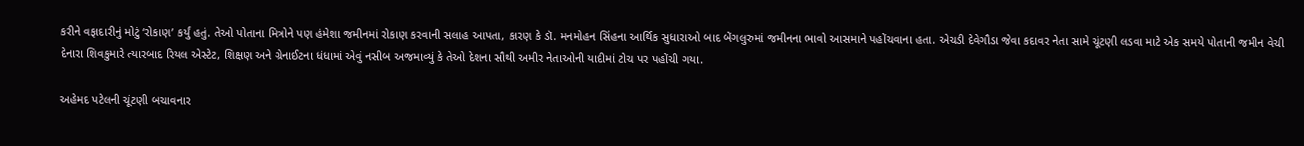કરીને વફાદારીનું મોટું ‘રોકાણ’ કર્યું હતું. તેઓ પોતાના મિત્રોને પણ હંમેશા જમીનમાં રોકાણ કરવાની સલાહ આપતા, કારણ કે ડૉ. મનમોહન સિંહના આર્થિક સુધારાઓ બાદ બેંગલુરુમાં જમીનના ભાવો આસમાને પહોંચવાના હતા. એચડી દેવેગૌડા જેવા કદાવર નેતા સામે ચૂંટણી લડવા માટે એક સમયે પોતાની જમીન વેચી દેનારા શિવકુમારે ત્યારબાદ રિયલ એસ્ટેટ, શિક્ષણ અને ગ્રેનાઈટના ધંધામાં એવું નસીબ અજમાવ્યું કે તેઓ દેશના સૌથી અમીર નેતાઓની યાદીમાં ટોચ પર પહોંચી ગયા.

અહેમદ પટેલની ચૂંટણી બચાવનાર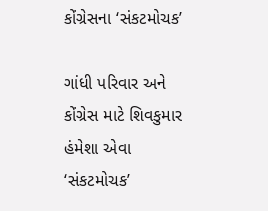કોંગ્રેસના ‘સંકટમોચક’

ગાંધી પરિવાર અને કોંગ્રેસ માટે શિવકુમાર હંમેશા એવા ‘સંકટમોચક’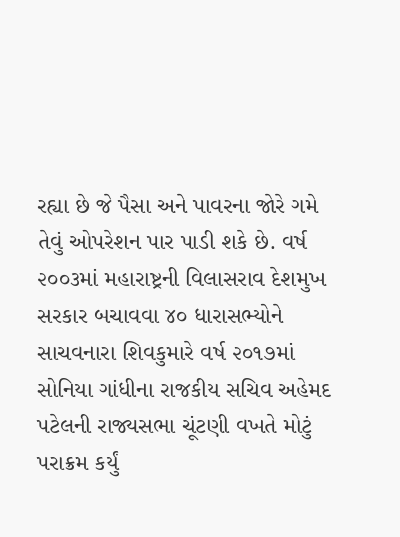રહ્યા છે જે પૈસા અને પાવરના જોરે ગમે તેવું ઓપરેશન પાર પાડી શકે છે. વર્ષ ૨૦૦૩માં મહારાષ્ટ્રની વિલાસરાવ દેશમુખ સરકાર બચાવવા ૪૦ ધારાસભ્યોને સાચવનારા શિવકુમારે વર્ષ ૨૦૧૭માં સોનિયા ગાંધીના રાજકીય સચિવ અહેમદ પટેલની રાજ્યસભા ચૂંટણી વખતે મોટું પરાક્રમ કર્યું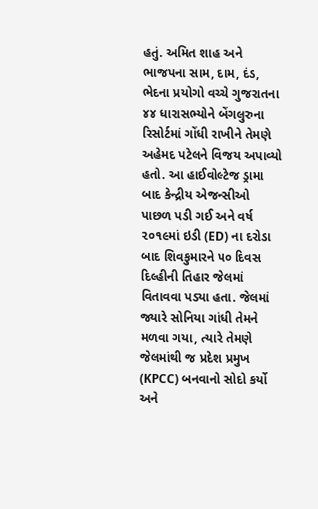હતું. અમિત શાહ અને ભાજપના સામ, દામ, દંડ, ભેદના પ્રયોગો વચ્ચે ગુજરાતના ૪૪ ધારાસભ્યોને બેંગલુરુના રિસોર્ટમાં ગોંધી રાખીને તેમણે અહેમદ પટેલને વિજય અપાવ્યો હતો. આ હાઈવોલ્ટેજ ડ્રામા બાદ કેન્દ્રીય એજન્સીઓ પાછળ પડી ગઈ અને વર્ષ ૨૦૧૯માં ઇડી (ED) ના દરોડા બાદ શિવકુમારને ૫૦ દિવસ દિલ્હીની તિહાર જેલમાં વિતાવવા પડ્યા હતા. જેલમાં જ્યારે સોનિયા ગાંધી તેમને મળવા ગયા, ત્યારે તેમણે જેલમાંથી જ પ્રદેશ પ્રમુખ (KPCC) બનવાનો સોદો કર્યો અને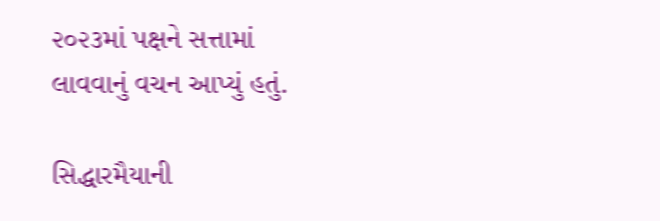૨૦૨૩માં પક્ષને સત્તામાં લાવવાનું વચન આપ્યું હતું.

સિદ્ધારમૈયાની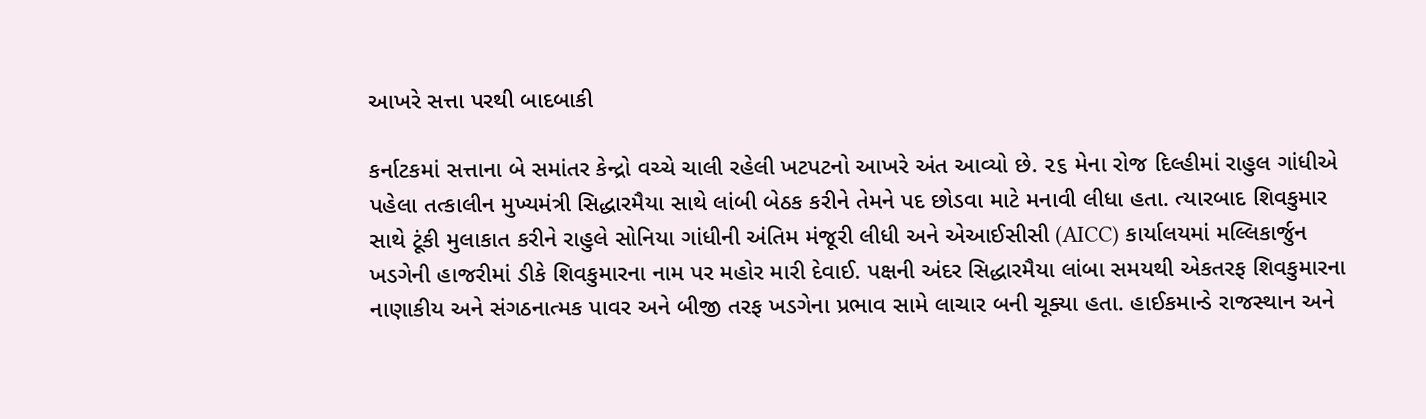આખરે સત્તા પરથી બાદબાકી

કર્નાટકમાં સત્તાના બે સમાંતર કેન્દ્રો વચ્ચે ચાલી રહેલી ખટપટનો આખરે અંત આવ્યો છે. ૨૬ મેના રોજ દિલ્હીમાં રાહુલ ગાંધીએ પહેલા તત્કાલીન મુખ્યમંત્રી સિદ્ધારમૈયા સાથે લાંબી બેઠક કરીને તેમને પદ છોડવા માટે મનાવી લીધા હતા. ત્યારબાદ શિવકુમાર સાથે ટૂંકી મુલાકાત કરીને રાહુલે સોનિયા ગાંધીની અંતિમ મંજૂરી લીધી અને એઆઈસીસી (AICC) કાર્યાલયમાં મલ્લિકાર્જુન ખડગેની હાજરીમાં ડીકે શિવકુમારના નામ પર મહોર મારી દેવાઈ. પક્ષની અંદર સિદ્ધારમૈયા લાંબા સમયથી એકતરફ શિવકુમારના નાણાકીય અને સંગઠનાત્મક પાવર અને બીજી તરફ ખડગેના પ્રભાવ સામે લાચાર બની ચૂક્યા હતા. હાઈકમાન્ડે રાજસ્થાન અને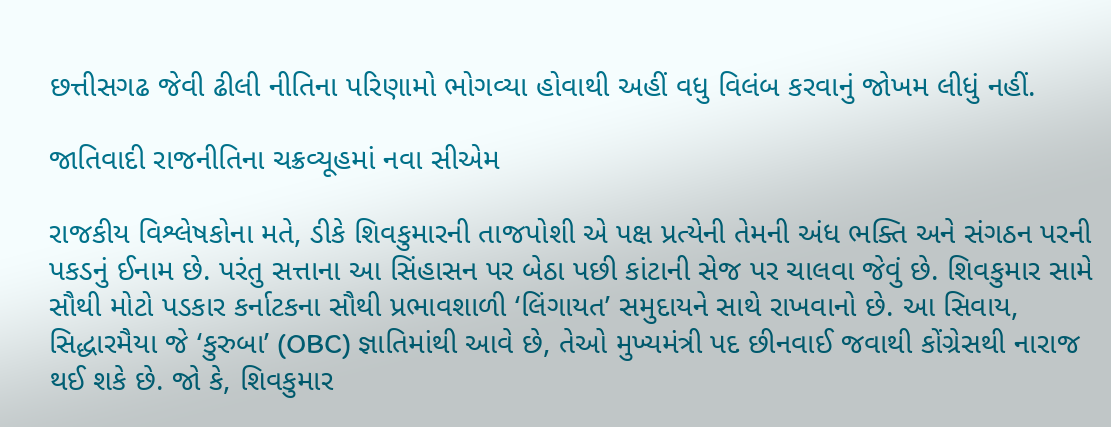છત્તીસગઢ જેવી ઢીલી નીતિના પરિણામો ભોગવ્યા હોવાથી અહીં વધુ વિલંબ કરવાનું જોખમ લીધું નહીં.

જાતિવાદી રાજનીતિના ચક્રવ્યૂહમાં નવા સીએમ

રાજકીય વિશ્લેષકોના મતે, ડીકે શિવકુમારની તાજપોશી એ પક્ષ પ્રત્યેની તેમની અંધ ભક્તિ અને સંગઠન પરની પકડનું ઈનામ છે. પરંતુ સત્તાના આ સિંહાસન પર બેઠા પછી કાંટાની સેજ પર ચાલવા જેવું છે. શિવકુમાર સામે સૌથી મોટો પડકાર કર્નાટકના સૌથી પ્રભાવશાળી ‘લિંગાયત’ સમુદાયને સાથે રાખવાનો છે. આ સિવાય, સિદ્ધારમૈયા જે ‘કુરુબા’ (OBC) જ્ઞાતિમાંથી આવે છે, તેઓ મુખ્યમંત્રી પદ છીનવાઈ જવાથી કોંગ્રેસથી નારાજ થઈ શકે છે. જો કે, શિવકુમાર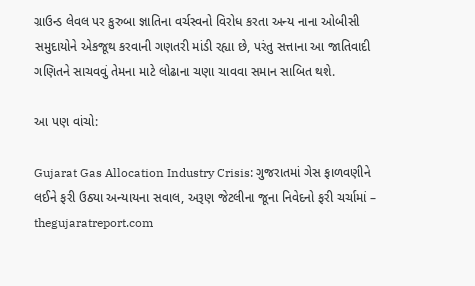ગ્રાઉન્ડ લેવલ પર કુરુબા જ્ઞાતિના વર્ચસ્વનો વિરોધ કરતા અન્ય નાના ઓબીસી સમુદાયોને એકજૂથ કરવાની ગણતરી માંડી રહ્યા છે, પરંતુ સત્તાના આ જાતિવાદી ગણિતને સાચવવું તેમના માટે લોઢાના ચણા ચાવવા સમાન સાબિત થશે.

આ પણ વાંચો:

Gujarat Gas Allocation Industry Crisis: ગુજરાતમાં ગેસ ફાળવણીને લઈને ફરી ઉઠ્યા અન્યાયના સવાલ, અરૂણ જેટલીના જૂના નિવેદનો ફરી ચર્ચામાં – thegujaratreport.com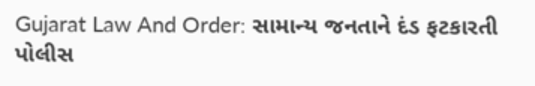Gujarat Law And Order: સામાન્ય જનતાને દંડ ફટકારતી પોલીસ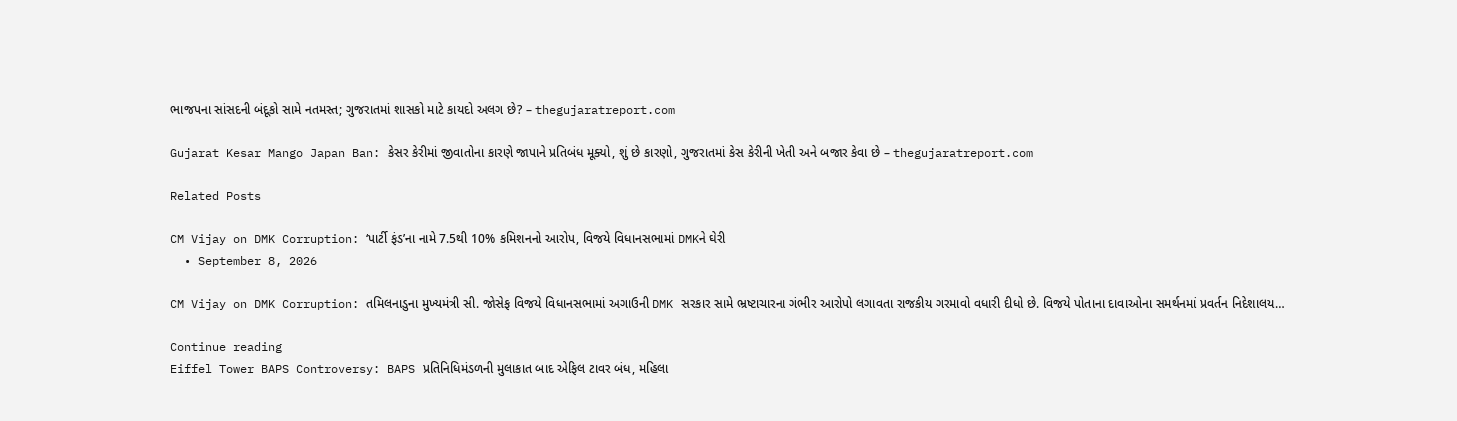ભાજપના સાંસદની બંદૂકો સામે નતમસ્ત; ગુજરાતમાં શાસકો માટે કાયદો અલગ છે? – thegujaratreport.com

Gujarat Kesar Mango Japan Ban: કેસર કેરીમાં જીવાતોના કારણે જાપાને પ્રતિબંધ મૂક્યો, શું છે કારણો, ગુજરાતમાં કેસ કેરીની ખેતી અને બજાર કેવા છે – thegujaratreport.com

Related Posts

CM Vijay on DMK Corruption: ‘પાર્ટી ફંડ’ના નામે 7.5થી 10% કમિશનનો આરોપ, વિજયે વિધાનસભામાં DMKને ઘેરી
  • September 8, 2026

CM Vijay on DMK Corruption: તમિલનાડુના મુખ્યમંત્રી સી. જોસેફ વિજયે વિધાનસભામાં અગાઉની DMK સરકાર સામે ભ્રષ્ટાચારના ગંભીર આરોપો લગાવતા રાજકીય ગરમાવો વધારી દીધો છે. વિજયે પોતાના દાવાઓના સમર્થનમાં પ્રવર્તન નિદેશાલય…

Continue reading
Eiffel Tower BAPS Controversy: BAPS પ્રતિનિધિમંડળની મુલાકાત બાદ એફિલ ટાવર બંધ, મહિલા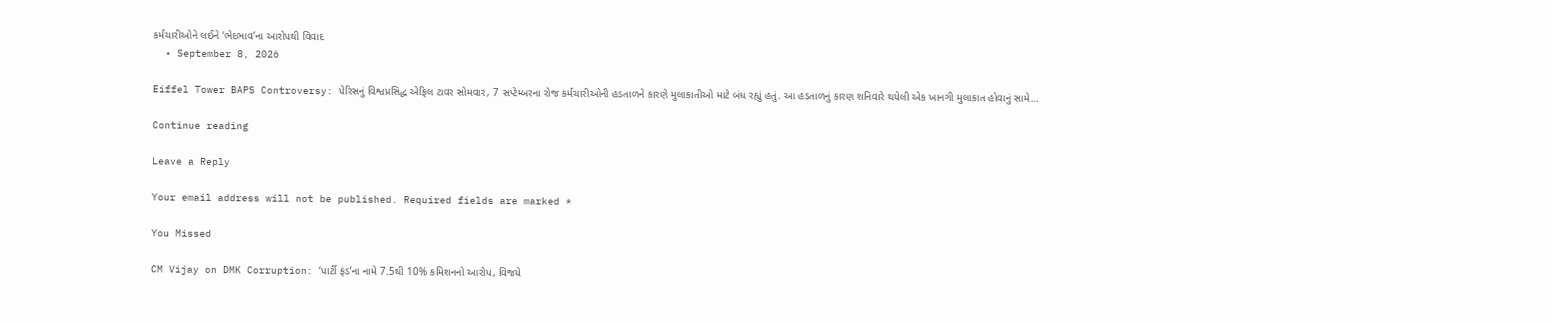કર્મચારીઓને લઈને ‘ભેદભાવ’ના આરોપથી વિવાદ
  • September 8, 2026

Eiffel Tower BAPS Controversy: પેરિસનું વિશ્વપ્રસિદ્ધ એફિલ ટાવર સોમવાર, 7 સપ્ટેમ્બરના રોજ કર્મચારીઓની હડતાળને કારણે મુલાકાતીઓ માટે બંધ રહ્યું હતું. આ હડતાળનું કારણ શનિવારે થયેલી એક ખાનગી મુલાકાત હોવાનું સામે…

Continue reading

Leave a Reply

Your email address will not be published. Required fields are marked *

You Missed

CM Vijay on DMK Corruption: ‘પાર્ટી ફંડ’ના નામે 7.5થી 10% કમિશનનો આરોપ, વિજયે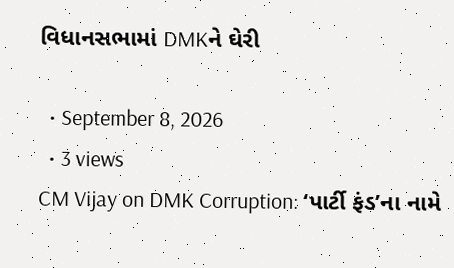વિધાનસભામાં DMKને ઘેરી

  • September 8, 2026
  • 3 views
CM Vijay on DMK Corruption: ‘પાર્ટી ફંડ’ના નામે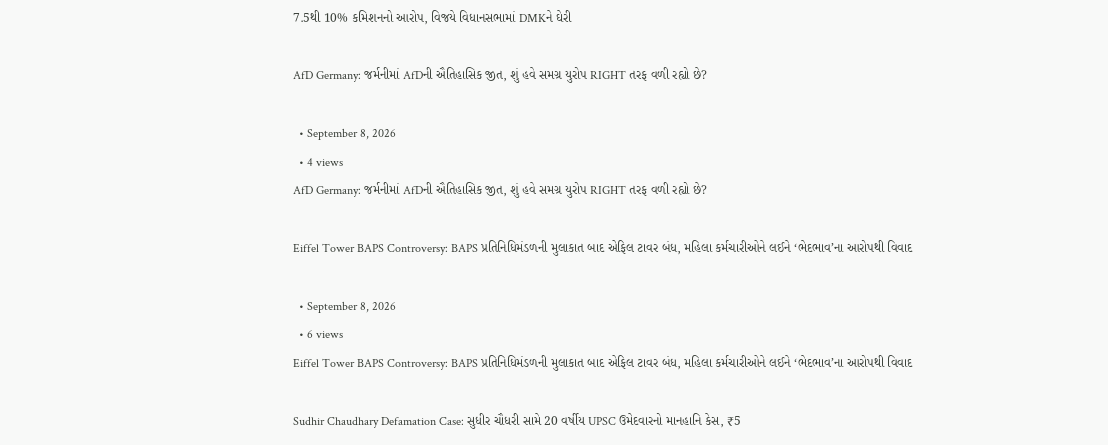7.5થી 10% કમિશનનો આરોપ, વિજયે વિધાનસભામાં DMKને ઘેરી

AfD Germany: જર્મનીમાં AfDની ઐતિહાસિક જીત, શું હવે સમગ્ર યુરોપ RIGHT તરફ વળી રહ્યો છે?

  • September 8, 2026
  • 4 views
AfD Germany: જર્મનીમાં AfDની ઐતિહાસિક જીત, શું હવે સમગ્ર યુરોપ RIGHT તરફ વળી રહ્યો છે?

Eiffel Tower BAPS Controversy: BAPS પ્રતિનિધિમંડળની મુલાકાત બાદ એફિલ ટાવર બંધ, મહિલા કર્મચારીઓને લઈને ‘ભેદભાવ’ના આરોપથી વિવાદ

  • September 8, 2026
  • 6 views
Eiffel Tower BAPS Controversy: BAPS પ્રતિનિધિમંડળની મુલાકાત બાદ એફિલ ટાવર બંધ, મહિલા કર્મચારીઓને લઈને ‘ભેદભાવ’ના આરોપથી વિવાદ

Sudhir Chaudhary Defamation Case: સુધીર ચૌધરી સામે 20 વર્ષીય UPSC ઉમેદવારનો માનહાનિ કેસ, ₹5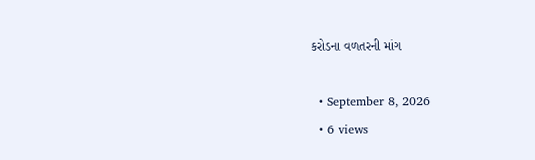કરોડના વળતરની માંગ

  • September 8, 2026
  • 6 views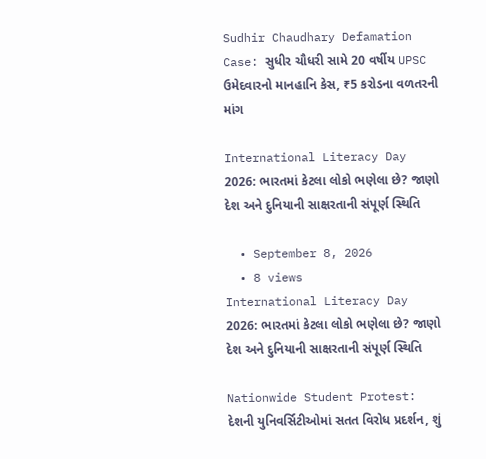Sudhir Chaudhary Defamation Case: સુધીર ચૌધરી સામે 20 વર્ષીય UPSC ઉમેદવારનો માનહાનિ કેસ, ₹5 કરોડના વળતરની માંગ

International Literacy Day 2026: ભારતમાં કેટલા લોકો ભણેલા છે? જાણો દેશ અને દુનિયાની સાક્ષરતાની સંપૂર્ણ સ્થિતિ

  • September 8, 2026
  • 8 views
International Literacy Day 2026: ભારતમાં કેટલા લોકો ભણેલા છે? જાણો દેશ અને દુનિયાની સાક્ષરતાની સંપૂર્ણ સ્થિતિ

Nationwide Student Protest: દેશની યુનિવર્સિટીઓમાં સતત વિરોધ પ્રદર્શન, શું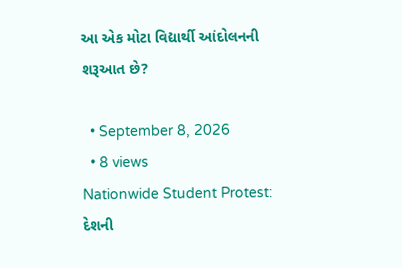આ એક મોટા વિદ્યાર્થી આંદોલનની શરૂઆત છે?

  • September 8, 2026
  • 8 views
Nationwide Student Protest: દેશની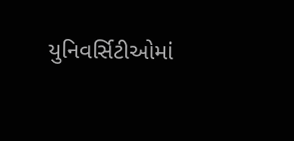યુનિવર્સિટીઓમાં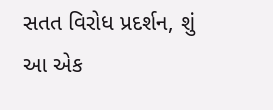સતત વિરોધ પ્રદર્શન, શું આ એક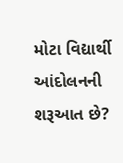મોટા વિદ્યાર્થી આંદોલનની શરૂઆત છે?